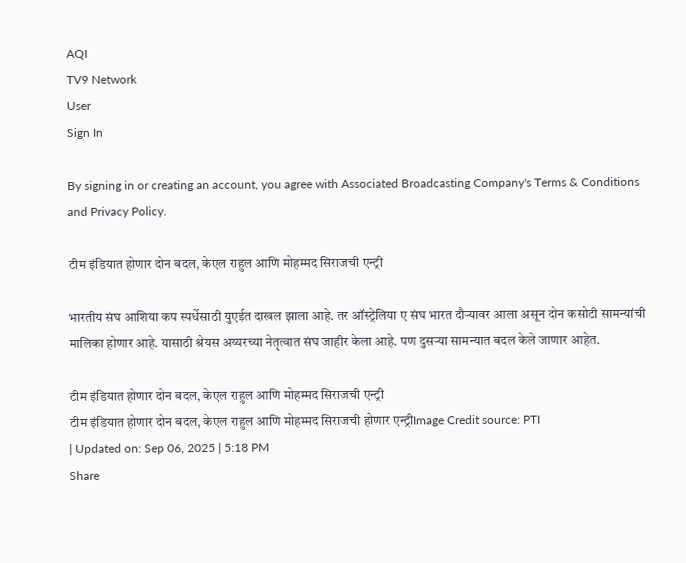AQI
TV9 Network
User
Sign In

By signing in or creating an account, you agree with Associated Broadcasting Company's Terms & Conditions and Privacy Policy.

टीम इंडियात होणार दोन बदल, केएल राहुल आणि मोहम्मद सिराजची एन्ट्री

भारतीय संघ आशिया कप स्पर्धेसाठी युएईत दाखल झाला आहे. तर ऑस्ट्रेलिया ए संघ भारत दौऱ्यावर आला असून दोन कसोटी सामन्यांची मालिका होणार आहे. यासाठी श्रेयस अय्यरच्या नेतृत्वात संघ जाहीर केला आहे. पण दुसऱ्या सामन्यात बदल केले जाणार आहेत.

टीम इंडियात होणार दोन बदल, केएल राहुल आणि मोहम्मद सिराजची एन्ट्री
टीम इंडियात होणार दोन बदल, केएल राहुल आणि मोहम्मद सिराजची होणार एन्ट्रीImage Credit source: PTI
| Updated on: Sep 06, 2025 | 5:18 PM
Share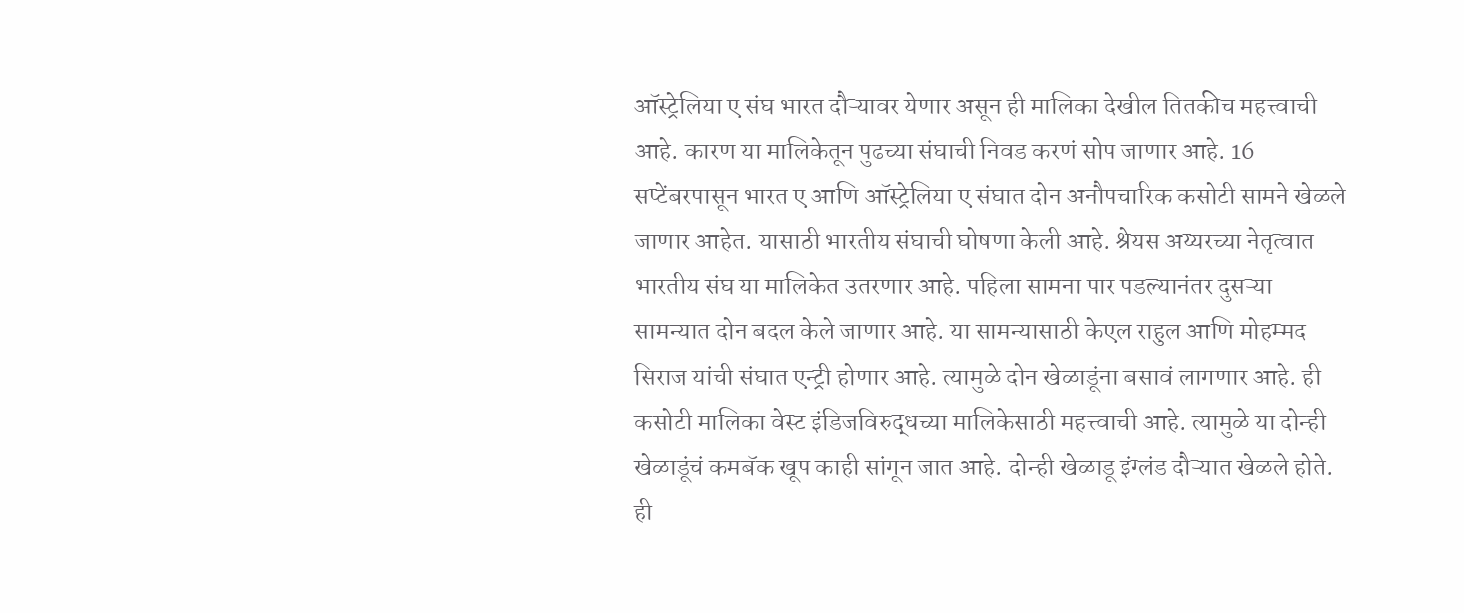ऑस्ट्रेलिया ए संघ भारत दौऱ्यावर येणार असून ही मालिका देखील तितकीच महत्त्वाची आहे. कारण या मालिकेतून पुढच्या संघाची निवड करणं सोप जाणार आहे. 16 सप्टेंबरपासून भारत ए आणि ऑस्ट्रेलिया ए संघात दोन अनौपचारिक कसोटी सामने खेळले जाणार आहेत. यासाठी भारतीय संघाची घोषणा केली आहे. श्रेयस अय्यरच्या नेतृत्वात भारतीय संघ या मालिकेत उतरणार आहे. पहिला सामना पार पडल्यानंतर दुसऱ्या सामन्यात दोन बदल केले जाणार आहे. या सामन्यासाठी केएल राहुल आणि मोहम्मद सिराज यांची संघात एन्ट्री होणार आहे. त्यामुळे दोन खेळाडूंना बसावं लागणार आहे. ही कसोटी मालिका वेस्ट इंडिजविरुद्धच्या मालिकेसाठी महत्त्वाची आहे. त्यामुळे या दोन्ही खेळाडूंचं कमबॅक खूप काही सांगून जात आहे. दोन्ही खेळाडू इंग्लंड दौऱ्यात खेळले होते. ही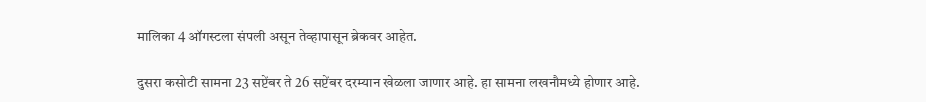मालिका 4 ऑगस्टला संपली असून तेव्हापासून ब्रेकवर आहेत.

दुसरा कसोटी सामना 23 सप्टेंबर ते 26 सप्टेंबर दरम्यान खेळला जाणार आहे. हा सामना लखनौमध्ये होणार आहे.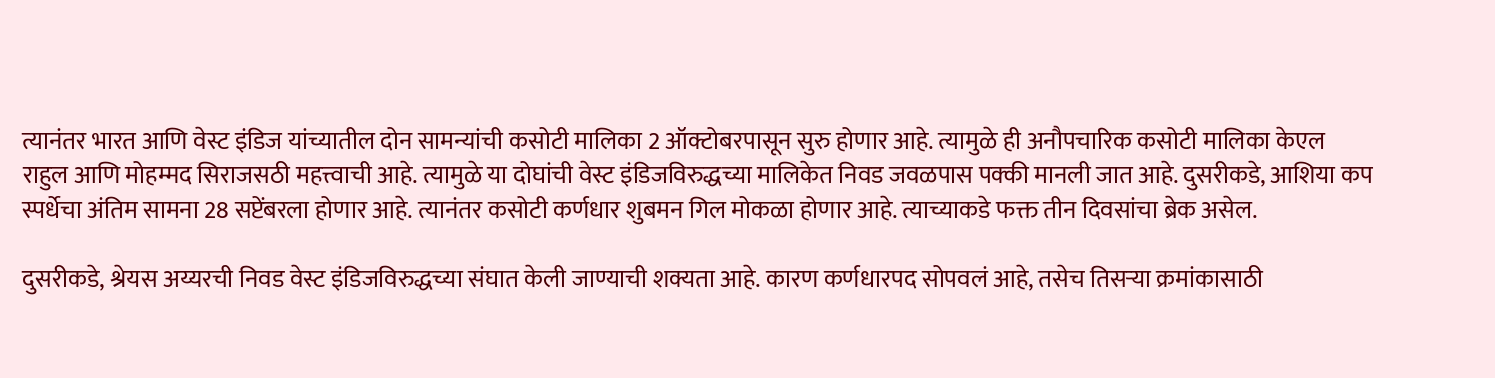त्यानंतर भारत आणि वेस्ट इंडिज यांच्यातील दोन सामन्यांची कसोटी मालिका 2 ऑक्टोबरपासून सुरु होणार आहे. त्यामुळे ही अनौपचारिक कसोटी मालिका केएल राहुल आणि मोहम्मद सिराजसठी महत्त्वाची आहे. त्यामुळे या दोघांची वेस्ट इंडिजविरुद्धच्या मालिकेत निवड जवळपास पक्की मानली जात आहे. दुसरीकडे, आशिया कप स्पर्धेचा अंतिम सामना 28 सप्टेंबरला होणार आहे. त्यानंतर कसोटी कर्णधार शुबमन गिल मोकळा होणार आहे. त्याच्याकडे फक्त तीन दिवसांचा ब्रेक असेल.

दुसरीकडे, श्रेयस अय्यरची निवड वेस्ट इंडिजविरुद्धच्या संघात केली जाण्याची शक्यता आहे. कारण कर्णधारपद सोपवलं आहे, तसेच तिसऱ्या क्रमांकासाठी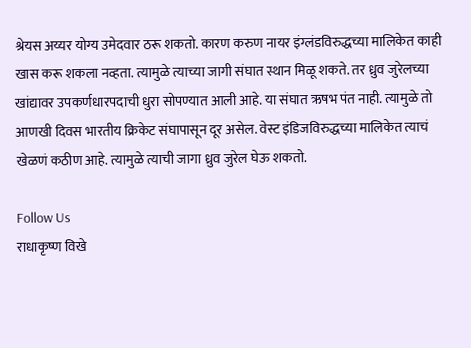श्रेयस अय्यर योग्य उमेदवार ठरू शकतो. कारण करुण नायर इंग्लंडविरुद्धच्या मालिकेत काही खास करू शकला नव्हता. त्यामुळे त्याच्या जागी संघात स्थान मिळू शकते. तर ध्रुव जुरेलच्या खांद्यावर उपकर्णधारपदाची धुरा सोपण्यात आली आहे. या संघात ऋषभ पंत नाही. त्यामुळे तो आणखी दिवस भारतीय क्रिकेट संघापासून दूर असेल. वेस्ट इंडिजविरुद्धच्या मालिकेत त्याचं खेळणं कठीण आहे. त्यामुळे त्याची जागा ध्रुव जुरेल घेऊ शकतो.

Follow Us
राधाकृष्ण विखे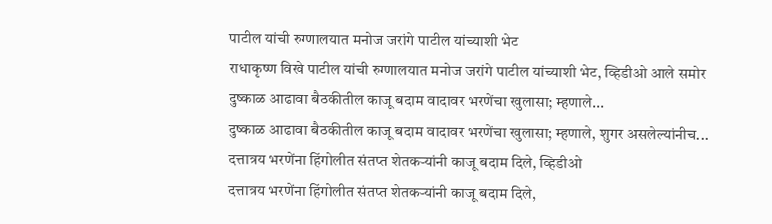पाटील यांची रुग्णालयात मनोज जरांगे पाटील यांच्याशी भेट
राधाकृष्ण विखे पाटील यांची रुग्णालयात मनोज जरांगे पाटील यांच्याशी भेट, व्हिडीओ आले समोर
दुष्काळ आढावा बैठकीतील काजू बदाम वादावर भरणेंचा खुलासा; म्हणाले...
दुष्काळ आढावा बैठकीतील काजू बदाम वादावर भरणेंचा खुलासा; म्हणाले, शुगर असलेल्यांनीच...
दत्तात्रय भरणेंना हिंगोलीत संतप्त शेतकऱ्यांनी काजू बदाम दिले, व्हिडीओ
दत्तात्रय भरणेंना हिंगोलीत संतप्त शेतकऱ्यांनी काजू बदाम दिले,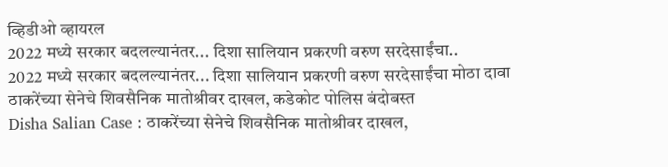व्हिडीओ व्हायरल
2022 मध्ये सरकार बदलल्यानंतर... दिशा सालियान प्रकरणी वरुण सरदेसाईंचा..
2022 मध्ये सरकार बदलल्यानंतर... दिशा सालियान प्रकरणी वरुण सरदेसाईंचा मोठा दावा
ठाकरेंच्या सेनेचे शिवसैनिक मातोश्रीवर दाखल, कडेकोट पोलिस बंदोबस्त
Disha Salian Case : ठाकरेंच्या सेनेचे शिवसैनिक मातोश्रीवर दाखल,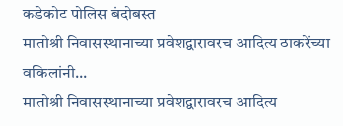कडेकोट पोलिस बंदोबस्त
मातोश्री निवासस्थानाच्या प्रवेशद्वारावरच आदित्य ठाकरेंच्या वकिलांनी...
मातोश्री निवासस्थानाच्या प्रवेशद्वारावरच आदित्य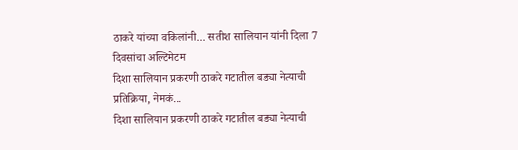ठाकरे यांच्या वकिलांनी... सतीश सालियान यांनी दिला 7 दिवसांचा अल्टिमेटम
दिशा सालियान प्रकरणी ठाकरे गटातील बड्या नेत्याची प्रतिक्रिया, नेमकं...
दिशा सालियान प्रकरणी ठाकरे गटातील बड्या नेत्याची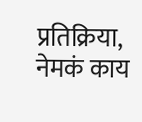प्रतिक्रिया, नेमकं काय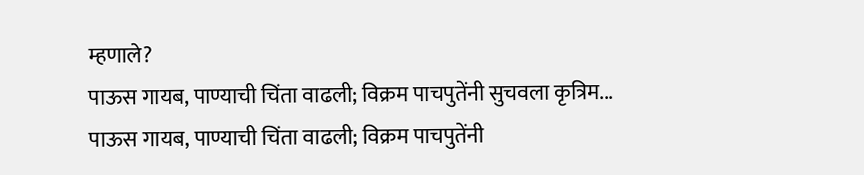म्हणाले?
पाऊस गायब, पाण्याची चिंता वाढली; विक्रम पाचपुतेंनी सुचवला कृत्रिम...
पाऊस गायब, पाण्याची चिंता वाढली; विक्रम पाचपुतेंनी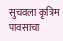सुचवला कृत्रिम पावसाचा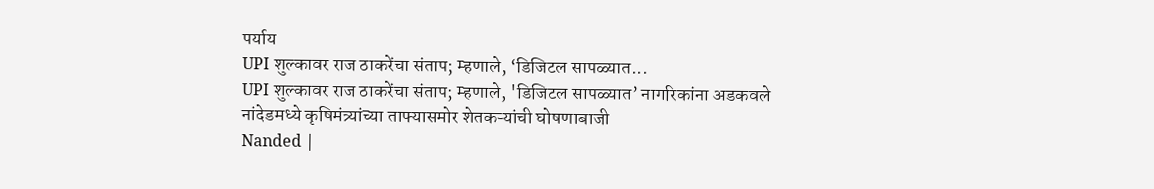पर्याय
UPI शुल्कावर राज ठाकरेंचा संताप; म्हणाले, ‘डिजिटल सापळ्यात...
UPI शुल्कावर राज ठाकरेंचा संताप; म्हणाले, 'डिजिटल सापळ्यात’ नागरिकांना अडकवले
नांदेडमध्ये कृषिमंत्र्यांच्या ताफ्यासमोर शेतकऱ्यांची घोषणाबाजी
Nanded |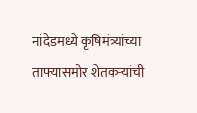नांदेडमध्ये कृषिमंत्र्यांच्या ताफ्यासमोर शेतकऱ्यांची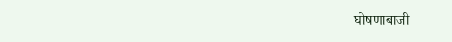घोषणाबाजी